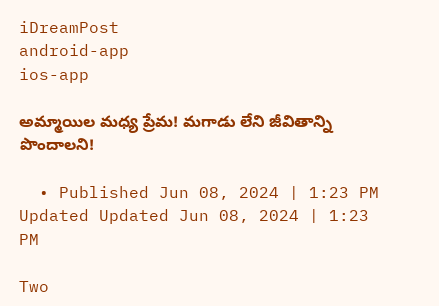iDreamPost
android-app
ios-app

అమ్మాయిల మధ్య ప్రేమ! మగాడు లేని జీవితాన్ని పొందాలని!

  • Published Jun 08, 2024 | 1:23 PM Updated Updated Jun 08, 2024 | 1:23 PM

Two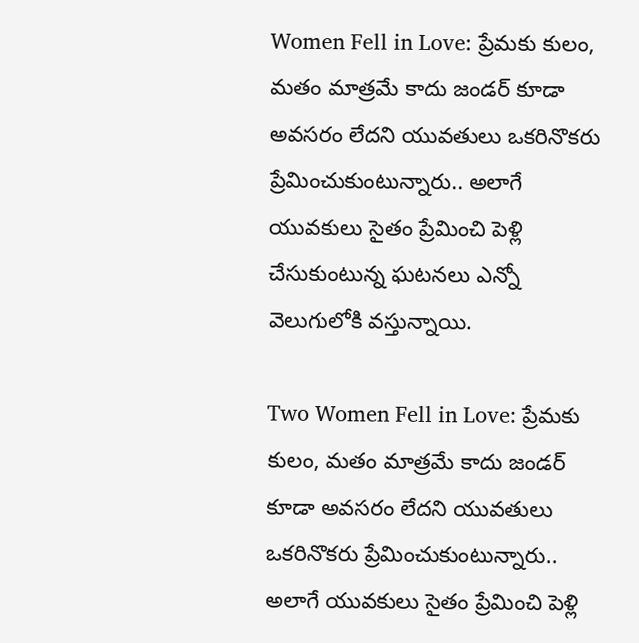Women Fell in Love: ప్రేమకు కులం, మతం మాత్రమే కాదు జండర్ కూడా అవసరం లేదని యువతులు ఒకరినొకరు ప్రేమించుకుంటున్నారు.. అలాగే యువకులు సైతం ప్రేమించి పెళ్లి చేసుకుంటున్న ఘటనలు ఎన్నో వెలుగులోకి వస్తున్నాయి.

Two Women Fell in Love: ప్రేమకు కులం, మతం మాత్రమే కాదు జండర్ కూడా అవసరం లేదని యువతులు ఒకరినొకరు ప్రేమించుకుంటున్నారు.. అలాగే యువకులు సైతం ప్రేమించి పెళ్లి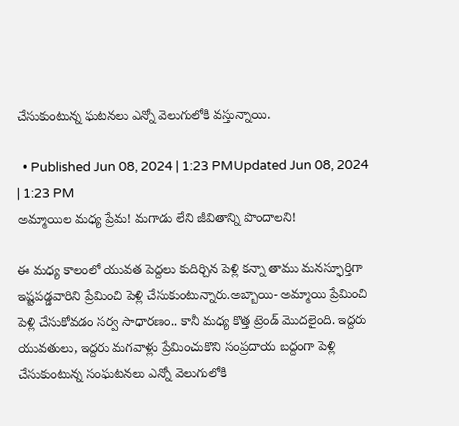చేసుకుంటున్న ఘటనలు ఎన్నో వెలుగులోకి వస్తున్నాయి.

  • Published Jun 08, 2024 | 1:23 PMUpdated Jun 08, 2024 | 1:23 PM
అమ్మాయిల మధ్య ప్రేమ! మగాడు లేని జీవితాన్ని పొందాలని!

ఈ మధ్య కాలంలో యువత పెద్దలు కుదిర్చిన పెళ్లి కన్నా తాము మనస్ఫూర్తిగా ఇష్టపడ్డవారిని ప్రేమించి పెళ్లి చేసుకుంటున్నారు.అబ్బాయి- అమ్మాయి ప్రేమించి పెళ్లి చేసుకోవడం సర్వ సాధారణం.. కానీ మధ్య కొత్త ట్రెండ్ మొదలైంది. ఇద్దరు యువతులు, ఇద్దరు మగవాళ్లు ప్రేమించుకొని సంప్రదాయ బద్దంగా పెళ్లి చేసుకుంటున్న సంఘటనలు ఎన్నో వెలుగులోకి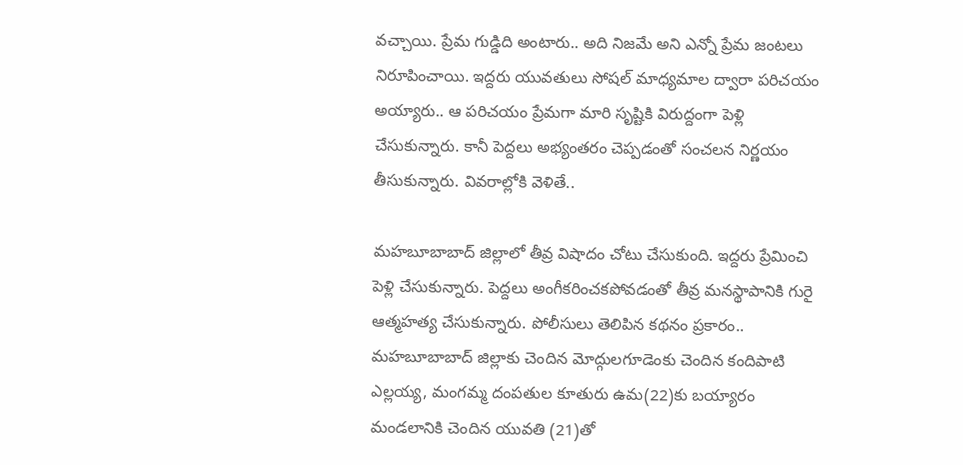వచ్చాయి. ప్రేమ గుడ్డిది అంటారు.. అది నిజమే అని ఎన్నో ప్రేమ జంటలు నిరూపించాయి. ఇద్దరు యువతులు సోషల్ మాధ్యమాల ద్వారా పరిచయం అయ్యారు.. ఆ పరిచయం ప్రేమగా మారి సృష్టికి విరుద్దంగా పెళ్లి చేసుకున్నారు. కానీ పెద్దలు అభ్యంతరం చెప్పడంతో సంచలన నిర్ణయం తీసుకున్నారు. వివరాల్లోకి వెళితే..

మహబూబాబాద్ జిల్లాలో తీవ్ర విషాదం చోటు చేసుకుంది. ఇద్దరు ప్రేమించి పెళ్లి చేసుకున్నారు. పెద్దలు అంగీకరించకపోవడంతో తీవ్ర మనస్థాపానికి గురై ఆత్మహత్య చేసుకున్నారు. పోలీసులు తెలిపిన కథనం ప్రకారం.. మహబూబాబాద్ జిల్లాకు చెందిన మోద్గులగూడెం‌కు చెందిన కందిపాటి ఎల్లయ్య, మంగమ్మ దంపతుల కూతురు ఉమ(22)కు బయ్యారం మండలానికి చెందిన యువతి (21)తో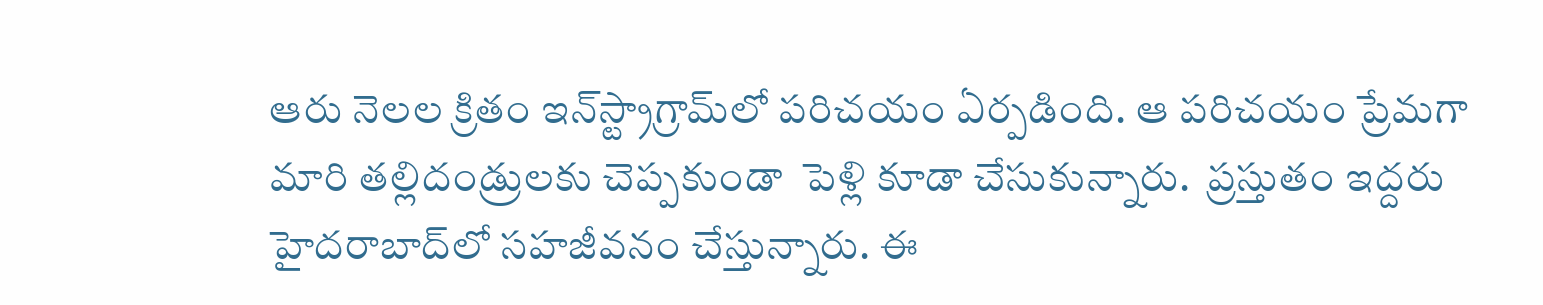ఆరు నెలల క్రితం ఇన్‌స్ట్రాగ్రామ్‌లో పరిచయం ఏర్పడింది. ఆ పరిచయం ప్రేమగా మారి తల్లిదండ్రులకు చెప్పకుండా  పెళ్లి కూడా చేసుకున్నారు.  ప్రస్తుతం ఇద్దరు హైదరాబాద్‌లో సహజీవనం చేస్తున్నారు. ఈ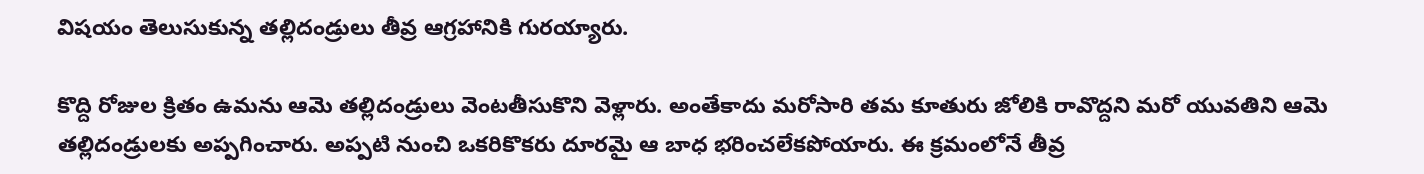విషయం తెలుసుకున్న తల్లిదండ్రులు తీవ్ర ఆగ్రహానికి గురయ్యారు.

కొద్ది రోజుల క్రితం ఉమను ఆమె తల్లిదండ్రులు వెంటతీసుకొని వెళ్లారు. అంతేకాదు మరోసారి తమ కూతురు జోలికి రావొద్దని మరో యువతిని ఆమె తల్లిదండ్రులకు అప్పగించారు. అప్పటి నుంచి ఒకరికొకరు దూరమై ఆ బాధ భరించలేకపోయారు. ఈ క్రమంలోనే తీవ్ర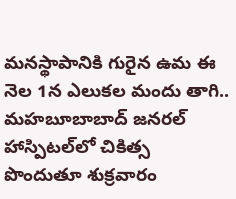మనస్థాపానికి గురైన ఉమ ఈ నెల 1న ఎలుకల మందు తాగి.. మహబూబాబాద్ జనరల్ హాస్పిటల్‌లో చికిత్స పొందుతూ శుక్రవారం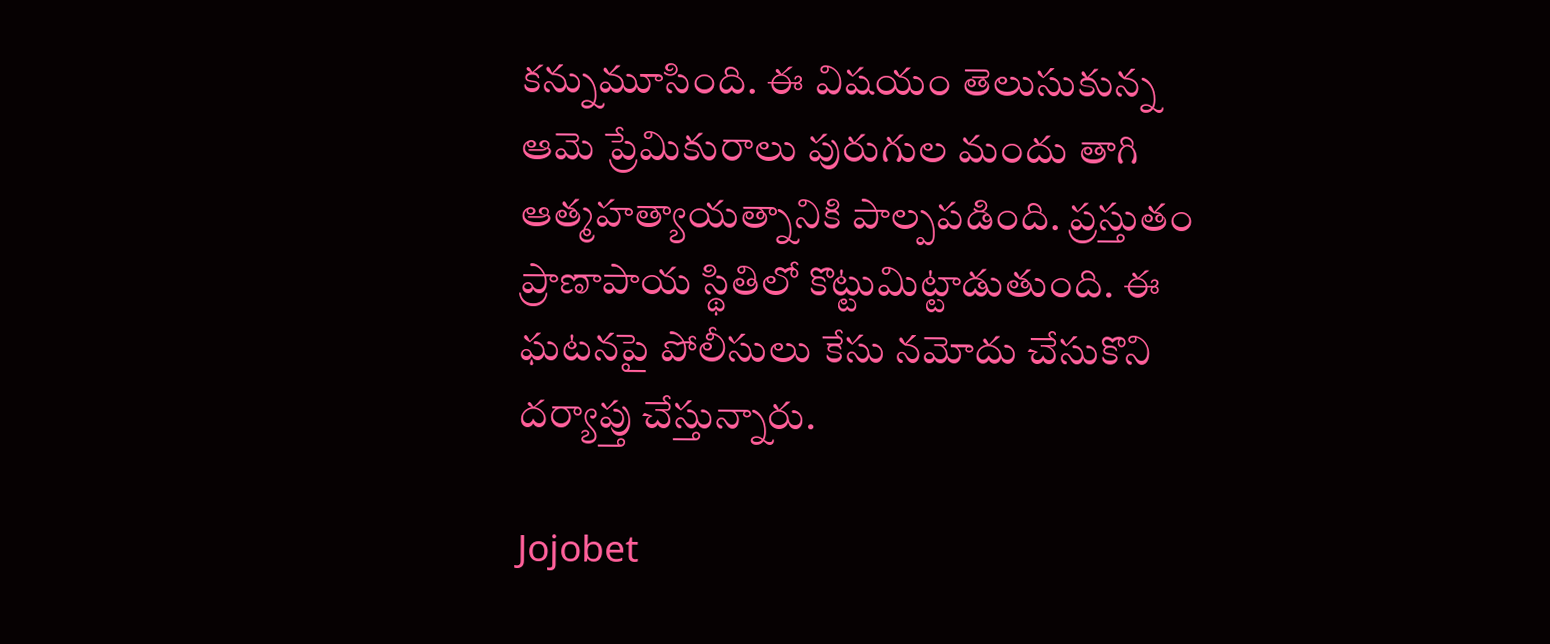కన్నుమూసింది. ఈ విషయం తెలుసుకున్న ఆమె ప్రేమికురాలు పురుగుల మందు తాగి ఆత్మహత్యాయత్నానికి పాల్పపడింది. ప్రస్తుతం ప్రాణాపాయ స్థితిలో కొట్టుమిట్టాడుతుంది. ఈ ఘటనపై పోలీసులు కేసు నమోదు చేసుకొని దర్యాప్తు చేస్తున్నారు.

Jojobet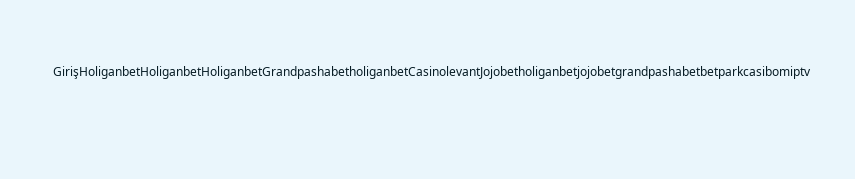GirişHoliganbetHoliganbetHoliganbetGrandpashabetholiganbetCasinolevantJojobetholiganbetjojobetgrandpashabetbetparkcasibomiptv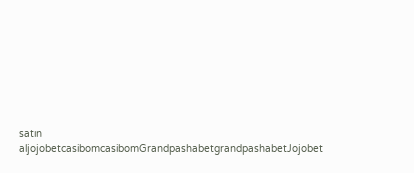satın aljojobetcasibomcasibomGrandpashabetgrandpashabetJojobet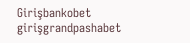Girişbankobet girişgrandpashabet